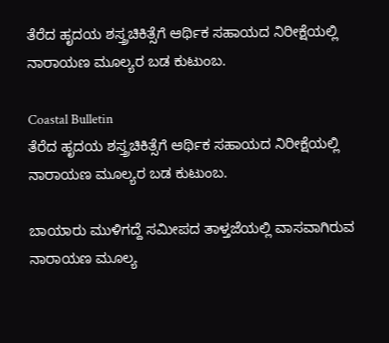ತೆರೆದ ಹೃದಯ ಶಸ್ತ್ರಚಿಕಿತ್ಸೆಗೆ ಆರ್ಥಿಕ ಸಹಾಯದ ನಿರೀಕ್ಷೆಯಲ್ಲಿ ನಾರಾಯಣ ಮೂಲ್ಯರ ಬಡ ಕುಟುಂಬ.

Coastal Bulletin
ತೆರೆದ ಹೃದಯ ಶಸ್ತ್ರಚಿಕಿತ್ಸೆಗೆ ಆರ್ಥಿಕ ಸಹಾಯದ ನಿರೀಕ್ಷೆಯಲ್ಲಿ ನಾರಾಯಣ ಮೂಲ್ಯರ ಬಡ ಕುಟುಂಬ.

ಬಾಯಾರು ಮುಳಿಗದ್ದೆ ಸಮೀಪದ ತಾಳ್ತಜೆಯಲ್ಲಿ ವಾಸವಾಗಿರುವ ನಾರಾಯಣ ಮೂಲ್ಯ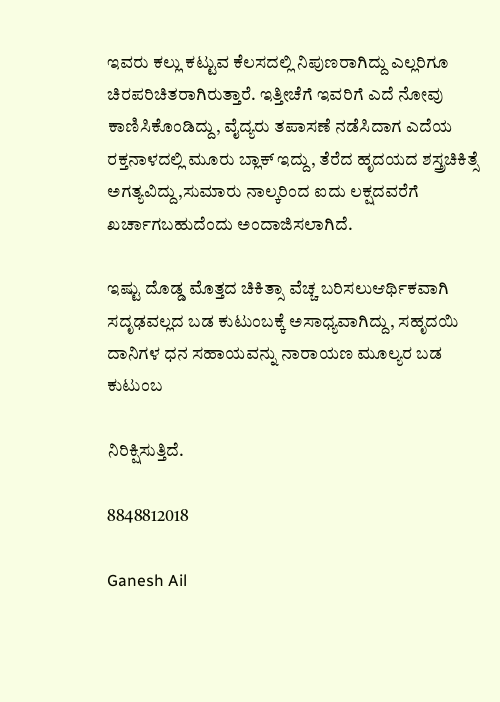ಇವರು ಕಲ್ಲು ಕಟ್ಟುವ ಕೆಲಸದಲ್ಲಿ ನಿಪುಣರಾಗಿದ್ದು ಎಲ್ಲರಿಗೂ ಚಿರಪರಿಚಿತರಾಗಿರುತ್ತಾರೆ. ಇತ್ತೀಚೆಗೆ ಇವರಿಗೆ ಎದೆ ನೋವು ಕಾಣಿಸಿಕೊಂಡಿದ್ದು, ವೈದ್ಯರು ತಪಾಸಣೆ ನಡೆಸಿದಾಗ ಎದೆಯ ರಕ್ತನಾಳದಲ್ಲಿ ಮೂರು ಬ್ಲಾಕ್ ಇದ್ದು, ತೆರೆದ ಹೃದಯದ ಶಸ್ತ್ರಚಿಕಿತ್ಸೆ ಅಗತ್ಯವಿದ್ದು,ಸುಮಾರು ನಾಲ್ಕರಿಂದ ಐದು ಲಕ್ಷದವರೆಗೆ ಖರ್ಚಾಗಬಹುದೆಂದು ಅಂದಾಜಿಸಲಾಗಿದೆ.

ಇಷ್ಟು ದೊಡ್ಡ ಮೊತ್ತದ ಚಿಕಿತ್ಸಾ ವೆಚ್ಚ ಬರಿಸಲುಆರ್ಥಿಕವಾಗಿ ಸದೃಢವಲ್ಲದ ಬಡ ಕುಟುಂಬಕ್ಕೆ ಅಸಾಧ್ಯವಾಗಿದ್ದು, ಸಹೃದಯಿ ದಾನಿಗಳ ಧನ ಸಹಾಯವನ್ನು ನಾರಾಯಣ ಮೂಲ್ಯರ ಬಡ ಕುಟುಂಬ

ನಿರಿಕ್ಷಿಸುತ್ತಿದೆ.

8848812018

Ganesh Ail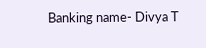Banking name- Divya T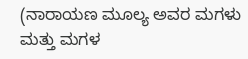(ನಾರಾಯಣ ಮೂಲ್ಯ ಅವರ ಮಗಳು ಮತ್ತು ಮಗಳ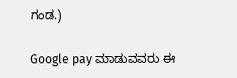ಗಂಡ.)

Google pay ಮಾಡುವವರು ಈ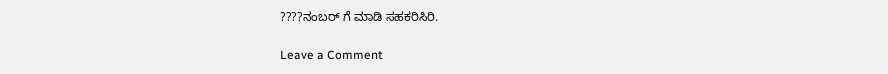????ನಂಬರ್ ಗೆ ಮಾಡಿ ಸಹಕರಿಸಿರಿ.

Leave a Comment